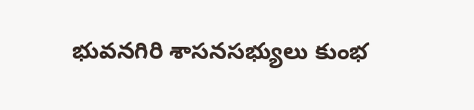భువనగిరి శాసనసభ్యులు కుంభ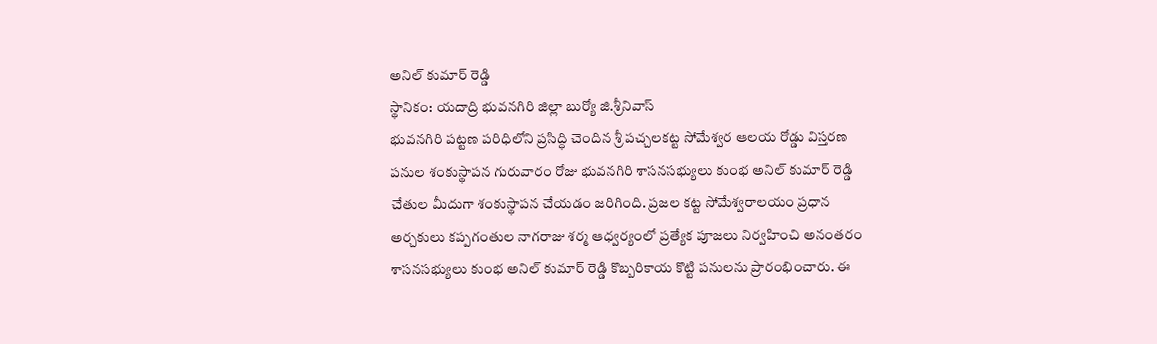అనిల్ కుమార్ రెడ్డి
స్థానికం: యదాద్రి భువనగిరి జిల్లా బుర్యో జి.శ్రీనివాస్
భువనగిరి పట్టణ పరిధిలోని ప్రసిద్ధి చెందిన శ్రీ పచ్చలకట్ట సోమేశ్వర ఆలయ రోడ్డు విస్తరణ పనుల శంకుస్థాపన గురువారం రోజు భువనగిరి శాసనసభ్యులు కుంభ అనిల్ కుమార్ రెడ్డి చేతుల మీదుగా శంకుస్థాపన చేయడం జరిగింది. ప్రజల కట్ట సోమేశ్వరాలయం ప్రధాన అర్చకులు కప్పగంతుల నాగరాజు శర్మ ఆధ్వర్యంలో ప్రత్యేక పూజలు నిర్వహించి అనంతరం శాసనసభ్యులు కుంభ అనిల్ కుమార్ రెడ్డి కొబ్బరికాయ కొట్టి పనులను ప్రారంభించారు. ఈ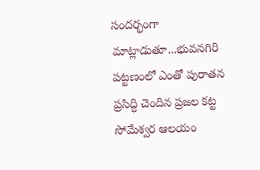సందర్భంగా మాట్లాడుతూ...భువనగిరి పట్టణంలో ఎంతో పురాతన ప్రసిద్ధి చెందిన ప్రజల కట్ట సోమేశ్వర ఆలయం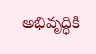అభివృద్ధికి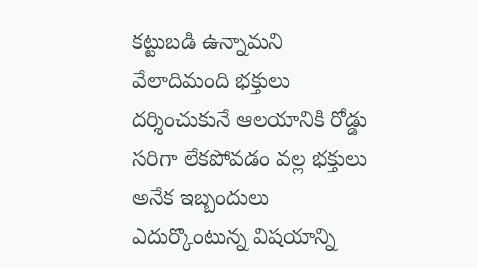కట్టుబడి ఉన్నామని వేలాదిమంది భక్తులు దర్శించుకునే ఆలయానికి రోడ్డు సరిగా లేకపోవడం వల్ల భక్తులు అనేక ఇబ్బందులు ఎదుర్కొంటున్న విషయాన్ని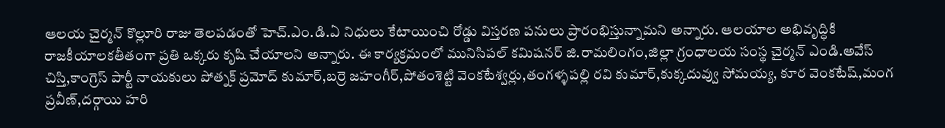ఆలయ చైర్మన్ కొల్లూరి రాజు తెలపడంతో హెచ్.ఎం.డి.ఏ నిధులు కేటాయించి రోడ్డు విస్తరణ పనులు ప్రారంభిస్తున్నామని అన్నారు. ఆలయాల అభివృద్ధికి రాజకీయాలకతీతంగా ప్రతి ఒక్కరు కృషి చేయాలని అన్నారు. ఈ కార్యక్రమంలో మునిసిపల్ కమిషనర్ జి.రామలింగం,జిల్లా గ్రంధాలయ సంస్థ చైర్మన్ ఎండి.అవేస్ చిస్తి,కాంగ్రెస్ పార్టీ నాయకులు పోత్నక్ ప్రమోద్ కుమార్,బర్రె జహంగీర్,పోతంశెట్టి వెంకటేశ్వర్లు,తంగళ్ళపల్లి రవి కుమార్,కుక్కదువ్వు సోమయ్య, కూర వెంకటేష్,మంగ ప్రవీణ్,దర్గాయి హరి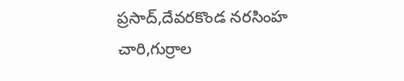ప్రసాద్,దేవరకొండ నరసింహ చారి,గుర్రాల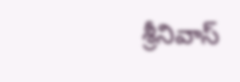శ్రీనివాస్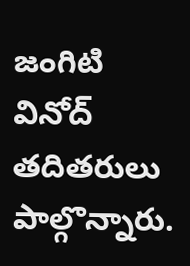జంగిటి వినోద్ తదితరులు పాల్గొన్నారు.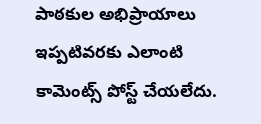పాఠకుల అభిప్రాయాలు
ఇప్పటివరకు ఎలాంటి కామెంట్స్ పోస్ట్ చేయలేదు.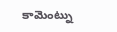కామెంట్ను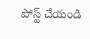పోస్ట్ చేయండి